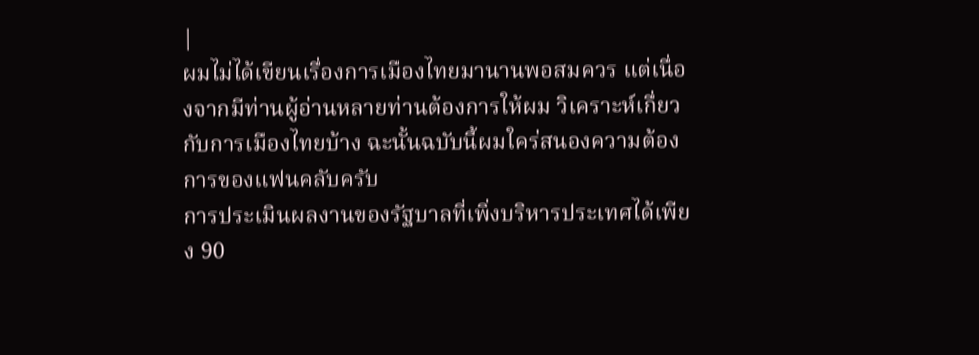|
ผมไม่ได้เขียนเรื่องการเมืองไทยมานานพอสมควร แต่เนื่องจากมีท่านผู้อ่านหลายท่านต้องการให้ผม วิเคราะห์เกื่ยวกับการเมืองไทยบ้าง ฉะนั้นฉบับนี้ผมใคร่สนองความต้องการของแฟนคลับครับ
การประเมินผลงานของรัฐบาลที่เพิ่งบริหารประเทศได้เพียง 90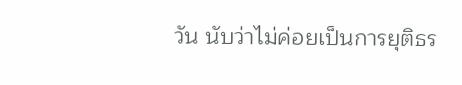วัน นับว่าไม่ค่อยเป็นการยุติธร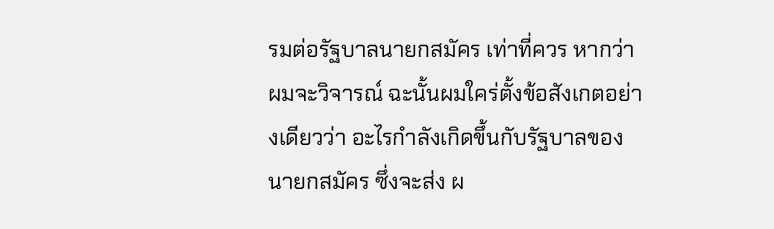รมต่อรัฐบาลนายกสมัคร เท่าที่ควร หากว่าผมจะวิจารณ์ ฉะนั้นผมใคร่ตั้งข้อสังเกตอย่างเดียวว่า อะไรกำลังเกิดขึ้นกับรัฐบาลของนายกสมัคร ซึ่งจะส่ง ผ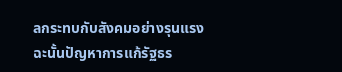ลกระทบกับสังคมอย่างรุนแรง
ฉะนั้นปัญหาการแก้รัฐธร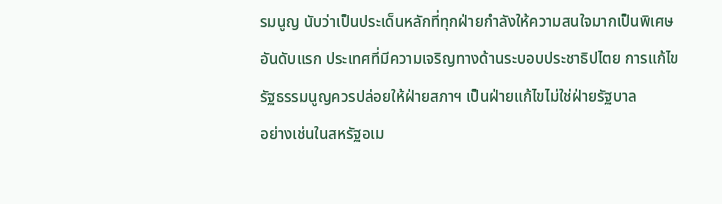รมนูญ นับว่าเป็นประเด็นหลักที่ทุกฝ่ายกำลังให้ความสนใจมากเป็นพิเศษ
อันดับแรก ประเทศที่มีความเจริญทางด้านระบอบประชาธิปไตย การแก้ไขรัฐธรรมนูญควรปล่อยให้ฝ่ายสภาฯ เป็นฝ่ายแก้ไขไม่ใช่ฝ่ายรัฐบาล
อย่างเช่นในสหรัฐอเม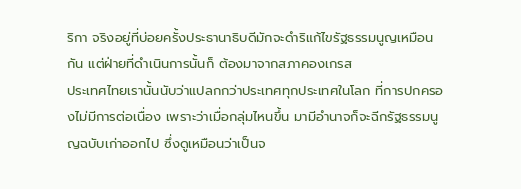ริกา จริงอยู่ที่บ่อยครั้งประธานาธิบดีมักจะดำริแก้ไขรัฐธรรมนูญเหมือนกัน แต่ฝ่ายที่ดำเนินการนั้นก็ ต้องมาจากสภาคองเกรส
ประเทศไทยเรานั้นนับว่าแปลกกว่าประเทศทุกประเทศในโลก ที่การปกครองไม่มีการต่อเนื่อง เพราะว่าเมื่อกลุ่มไหนขึ้น มามีอำนาจก็จะฉีกรัฐธรรมนูญฉบับเก่าออกไป ซึ่งดูเหมือนว่าเป็นจ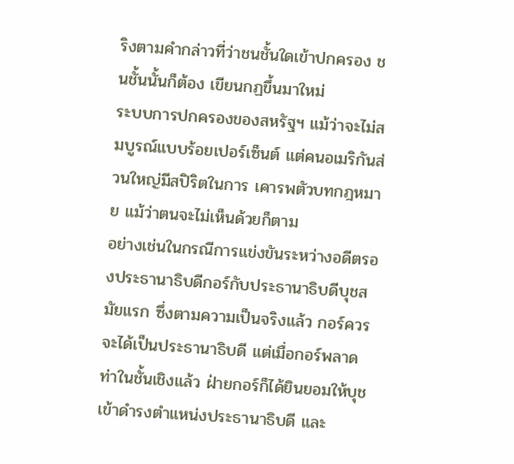ริงตามคำกล่าวที่ว่าชนชั้นใดเข้าปกครอง ชนชั้นนั้นก็ต้อง เขียนกฏขึ้นมาใหม่
ระบบการปกครองของสหรัฐฯ แม้ว่าจะไม่สมบูรณ์แบบร้อยเปอร์เซ็นต์ แต่คนอเมริกันส่วนใหญ่มีสปิริตในการ เคารพตัวบทกฎหมาย แม้ว่าตนจะไม่เห็นด้วยก็ตาม
อย่างเช่นในกรณีการแข่งขันระหว่างอดีตรองประธานาธิบดีกอร์กับประธานาธิบดีบุชสมัยแรก ซึ่งตามความเป็นจริงแล้ว กอร์ควรจะได้เป็นประธานาธิบดี แต่เมื่อกอร์พลาดท่าในชั้นเชิงแล้ว ฝ่ายกอร์ก็ได้ยินยอมให้บุชเข้าดำรงตำแหน่งประธานาธิบดี และ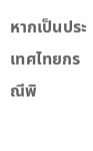หากเป็นประเทศไทยกรณีพิ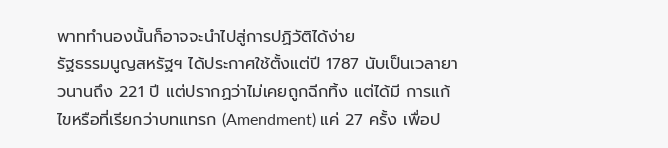พาททำนองนั้นก็อาจจะนำไปสู่การปฏิวัติได้ง่าย
รัฐธรรมนูญสหรัฐฯ ได้ประกาศใช้ตั้งแต่ปี 1787 นับเป็นเวลายาวนานถึง 221 ปี แต่ปรากฏว่าไม่เคยถูกฉีกทิ้ง แต่ได้มี การแก้ไขหรือที่เรียกว่าบทแทรก (Amendment) แค่ 27 ครั้ง เพื่อป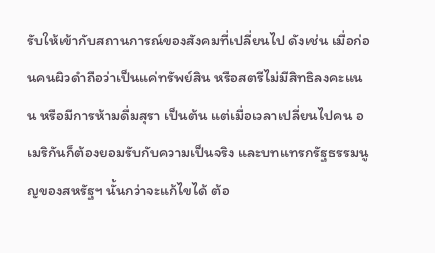รับให้เข้ากับสถานการณ์ของสังคมที่เปลี่ยนไป ดังเช่น เมื่อก่อนคนผิวดำถือว่าเป็นแค่ทรัพย์สิน หรือสตรีไม่มีสิทธิลงคะแนน หรือมีการห้ามดื่มสุรา เป็นต้น แต่เมื่อเวลาเปลี่ยนไปคน อเมริกันก็ต้องยอมรับกับความเป็นจริง และบทแทรกรัฐธรรมนูญของสหรัฐฯ นั้นกว่าจะแก้ไขได้ ต้อ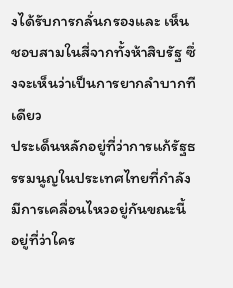งได้รับการกลั่นกรองและ เห็นชอบสามในสี่จากทั้งห้าสิบรัฐ ซึ่งจะเห็นว่าเป็นการยากลำบากทีเดียว
ประเด็นหลักอยู่ที่ว่าการแก้รัฐธรรมนูญในประเทศไทยที่กำลังมีการเคลื่อนไหวอยู่กันขณะนี้ อยู่ที่ว่าใคร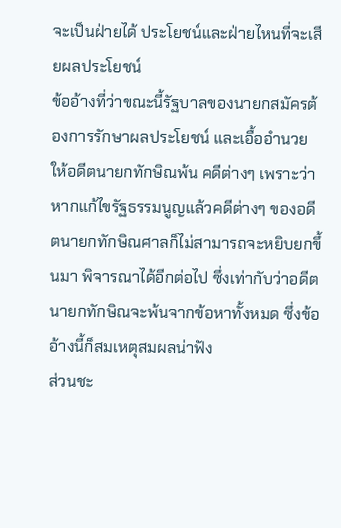จะเป็นฝ่ายได้ ประโยชน์และฝ่ายไหนที่จะเสียผลประโยชน์
ข้ออ้างที่ว่าขณะนี้รัฐบาลของนายกสมัครต้องการรักษาผลประโยชน์ และเอื้ออำนวยให้อดีตนายกทักษิณพ้น คดีต่างๆ เพราะว่าหากแก้ไขรัฐธรรมนูญแล้วคดีต่างๆ ของอดีตนายกทักษิณศาลก็ไม่สามารถจะหยิบยกขึ้นมา พิจารณาได้อีกต่อไป ซึ่งเท่ากับว่าอดีตนายกทักษิณจะพ้นจากข้อหาทั้งหมด ซึ่งข้ออ้างนี้ก็สมเหตุสมผลน่าฟัง
ส่วนชะ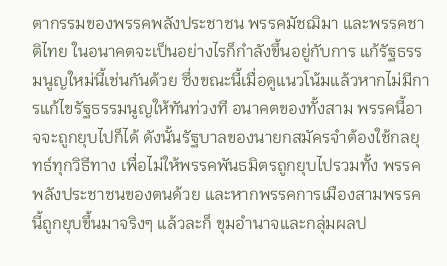ตากรรมของพรรคพลังประชาชน พรรคมัชฌิมา และพรรคชาติไทย ในอนาคตจะเป็นอย่างไรก็กำลังขึ้นอยู่กับการ แก้รัฐธรรมนูญใหม่นี้เช่นกันด้วย ซึ่งขณะนี้เมื่อดูแนวโน้มแล้วหากไม่มีการแก้ไขรัฐธรรมนูญให้ทันท่วงที อนาคตของทั้งสาม พรรคนี้อาจจะถูกยุบไปก็ได้ ดังนั้นรัฐบาลของนายกสมัครจำต้องใช้กลยุทธ์ทุกวิธีทาง เพื่อไม่ให้พรรคพันธมิตรถูกยุบไปรวมทั้ง พรรคพลังประชาชนของตนด้วย และหากพรรคการเมืองสามพรรคนี้ถูกยุบขึ้นมาจริงๆ แล้วละก็ ขุมอำนาจและกลุ่มผลป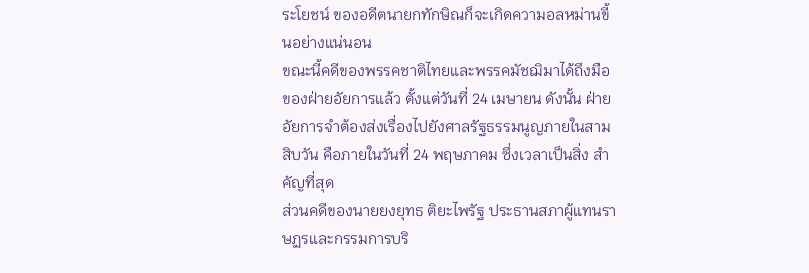ระโยชน์ ของอดีตนายกทักษิณก็จะเกิดความอลหม่านขี้นอย่างแน่นอน
ขณะนี้คดีของพรรคชาติไทยและพรรคมัชฌิมาได้ถึงมือของฝ่ายอัยการแล้ว ตั้งแต่วันที่ 24 เมษายน ดังนั้น ฝ่ายอัยการจำต้องส่งเรื่องไปยังศาลรัฐธรรมนูญภายในสามสิบวัน คือภายในวันที่ 24 พฤษภาคม ซึ่งเวลาเป็นสิ่ง สำคัญที่สุด
ส่วนคดีของนายยงยุทธ ติยะไพรัฐ ประธานสภาผู้แทนราษฏรและกรรมการบริ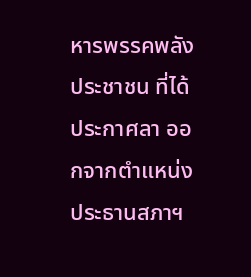หารพรรคพลังประชาชน ที่ได้ประกาศลา ออกจากตำแหน่งประธานสภาฯ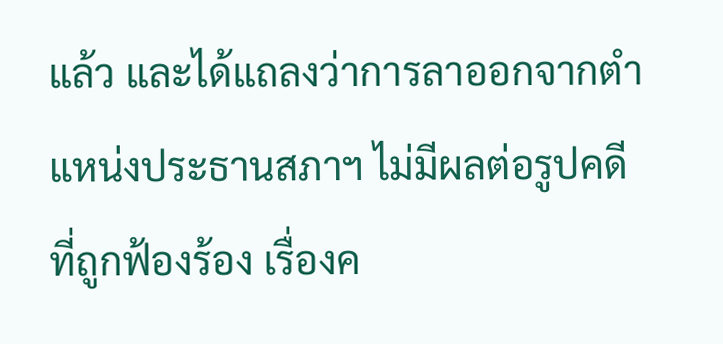แล้ว และได้แถลงว่าการลาออกจากตำแหน่งประธานสภาฯ ไม่มีผลต่อรูปคดีที่ถูกฟ้องร้อง เรื่องค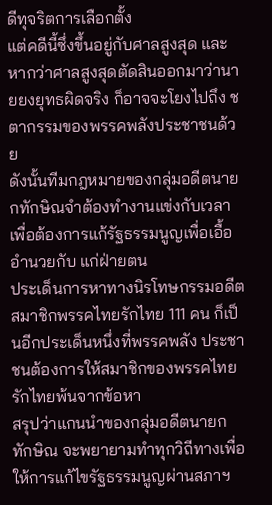ดีทุจริตการเลือกตั้ง
แต่คดีนี้ซึ่งขึ้นอยู่กับศาลสูงสุด และหากว่าศาลสูงสุดตัดสินออกมาว่านายยงยุทธผิดจริง ก็อาจจะโยงไปถึง ชตากรรมของพรรคพลังประชาชนด้วย
ดังนั้นทีมกฎหมายของกลุ่มอดีตนายกทักษิณจำต้องทำงานแข่งกับเวลา เพื่อต้องการแก้รัฐธรรมนูญเพื่อเอื้ออำนวยกับ แก่ฝ่ายตน
ประเด็นการหาทางนิรโทษกรรมอดีตสมาชิกพรรคไทยรักไทย 111 คน ก็เป็นอีกประเด็นหนึ่งที่พรรคพลัง ประชาชนต้องการให้สมาชิกของพรรคไทยรักไทยพ้นจากข้อหา
สรุปว่าแกนนำของกลุ่มอดีตนายกทักษิณ จะพยายามทำทุกวิถีทางเพื่อให้การแก้ไขรัฐธรรมนูญผ่านสภาฯ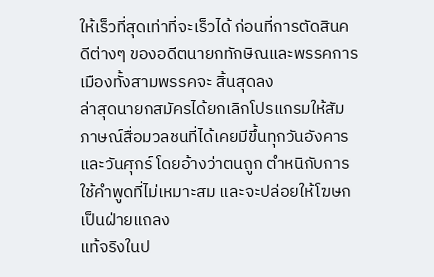ให้เร็วที่สุดเท่าที่จะเร็วได้ ก่อนที่การตัดสินคดีต่างๆ ของอดีตนายกทักษิณและพรรคการเมืองทั้งสามพรรคจะ สิ้นสุดลง
ล่าสุดนายกสมัครได้ยกเลิกโปรแกรมให้สัมภาษณ์สื่อมวลชนที่ได้เคยมีขึ้นทุกวันอังคารและวันศุกร์ โดยอ้างว่าตนถูก ตำหนิกับการใช้คำพูดที่ไม่เหมาะสม และจะปล่อยให้โฆษกเป็นฝ่ายแถลง
แท้จริงในป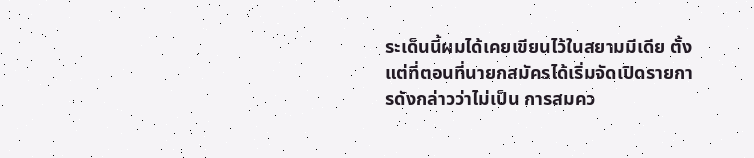ระเด็นนี้ผมได้เคยเขียนไว้ในสยามมีเดีย ตั้งแต่ที่ตอนที่นายกสมัครได้เริ่มจัดเปิดรายการดังกล่าวว่าไม่เป็น การสมคว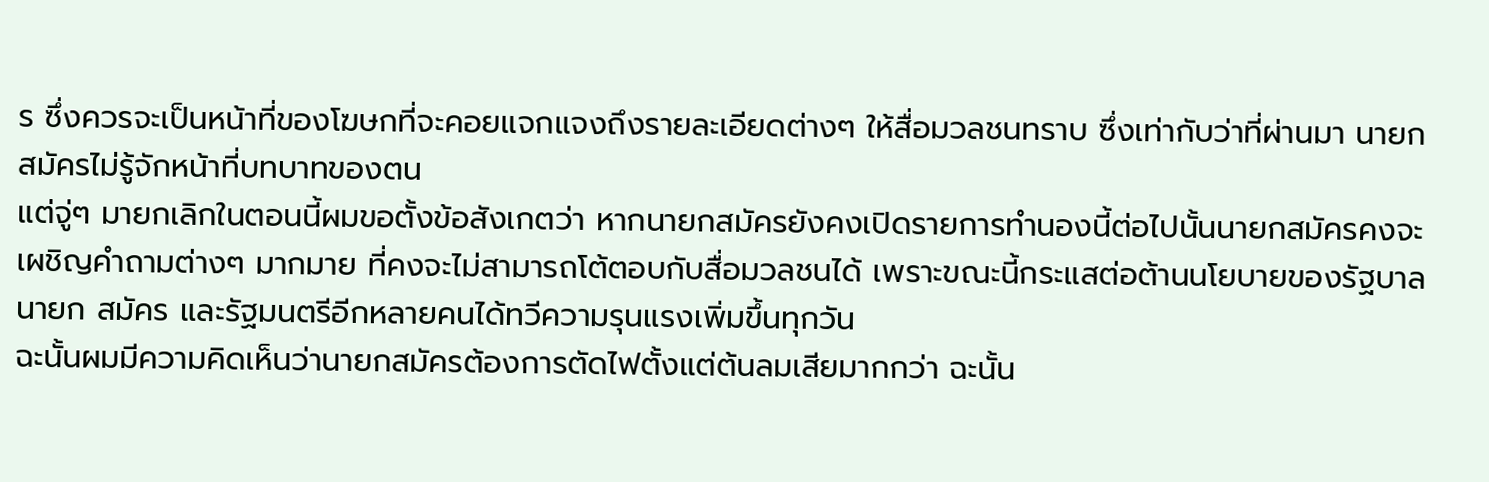ร ซึ่งควรจะเป็นหน้าที่ของโฆษกที่จะคอยแจกแจงถึงรายละเอียดต่างๆ ให้สื่อมวลชนทราบ ซึ่งเท่ากับว่าที่ผ่านมา นายกสมัครไม่รู้จักหน้าที่บทบาทของตน
แต่จู่ๆ มายกเลิกในตอนนี้ผมขอตั้งข้อสังเกตว่า หากนายกสมัครยังคงเปิดรายการทำนองนี้ต่อไปนั้นนายกสมัครคงจะ เผชิญคำถามต่างๆ มากมาย ที่คงจะไม่สามารถโต้ตอบกับสื่อมวลชนได้ เพราะขณะนี้กระแสต่อต้านนโยบายของรัฐบาลนายก สมัคร และรัฐมนตรีอีกหลายคนได้ทวีความรุนแรงเพิ่มขึ้นทุกวัน
ฉะนั้นผมมีความคิดเห็นว่านายกสมัครต้องการตัดไฟตั้งแต่ต้นลมเสียมากกว่า ฉะนั้น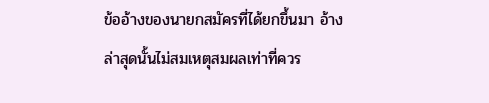ข้ออ้างของนายกสมัครที่ได้ยกขึ้นมา อ้างล่าสุดนั้นไม่สมเหตุสมผลเท่าที่ควร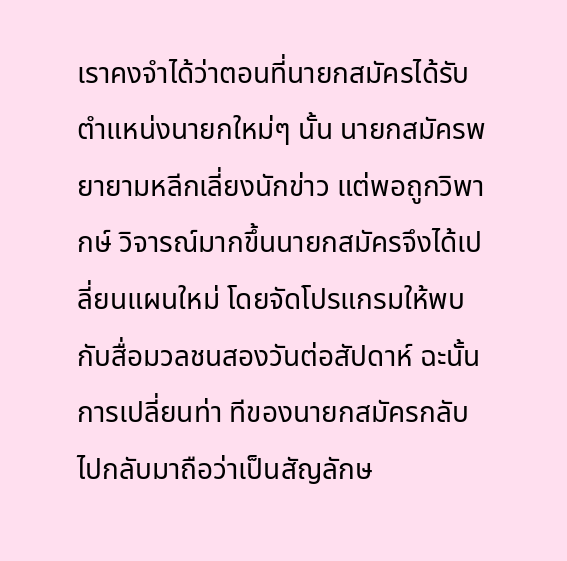เราคงจำได้ว่าตอนที่นายกสมัครได้รับตำแหน่งนายกใหม่ๆ นั้น นายกสมัครพยายามหลีกเลี่ยงนักข่าว แต่พอถูกวิพากษ์ วิจารณ์มากขึ้นนายกสมัครจึงได้เปลี่ยนแผนใหม่ โดยจัดโปรแกรมให้พบกับสื่อมวลชนสองวันต่อสัปดาห์ ฉะนั้นการเปลี่ยนท่า ทีของนายกสมัครกลับไปกลับมาถือว่าเป็นสัญลักษ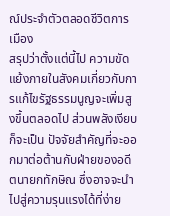ณ์ประจำตัวตลอดชีวิตการเมือง
สรุปว่าตั้งแต่นี้ไป ความขัดแย้งภายในสังคมเกี่ยวกับการแก้ไขรัฐธรรมนูญจะเพิ่มสูงขึ้นตลอดไป ส่วนพลังเงียบก็จะเป็น ปัจจัยสำคัญที่จะออกมาต่อต้านกับฝ่ายของอดีตนายกทักษิณ ซึ่งอาจจะนำไปสู่ความรุนแรงได้ที่ง่าย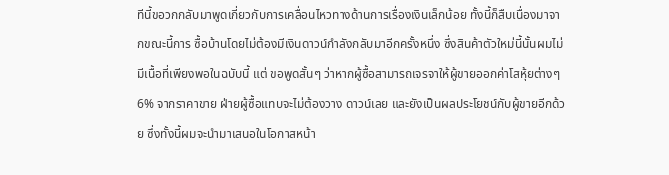ทีนี้ขอวกกลับมาพูดเกี่ยวกับการเคลื่อนไหวทางด้านการเรื่องเงินเล็กน้อย ทั้งนี้ก็สืบเนื่องมาจากขณะนี้การ ซื้อบ้านโดยไม่ต้องมีเงินดาวน์กำลังกลับมาอีกครั้งหนึ่ง ซึ่งสินค้าตัวใหม่นี้นั้นผมไม่มีเนื้อที่เพียงพอในฉบับนี้ แต่ ขอพูดสั้นๆ ว่าหากผู้ซื้อสามารถเจรจาให้ผู้ขายออกค่าโสหุ้ยต่างๆ 6% จากราคาขาย ฝ่ายผู้ซื้อแทบจะไม่ต้องวาง ดาวน์เลย และยังเป็นผลประโยชน์กับผู้ขายอีกด้วย ซึ่งทั้งนี้ผมจะนำมาเสนอในโอกาสหน้า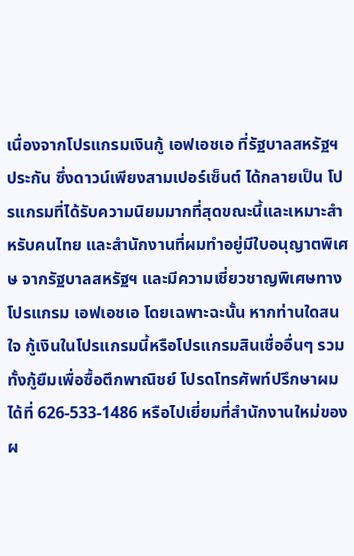เนื่องจากโปรแกรมเงินกู้ เอฟเอชเอ ที่รัฐบาลสหรัฐฯ ประกัน ซึ่งดาวน์เพียงสามเปอร์เซ็นต์ ได้กลายเป็น โปรแกรมที่ได้รับความนิยมมากที่สุดขณะนี้และเหมาะสำหรับคนไทย และสำนักงานที่ผมทำอยู่มีใบอนุญาตพิเศษ จากรัฐบาลสหรัฐฯ และมีความเชี่ยวชาญพิเศษทางโปรแกรม เอฟเอชเอ โดยเฉพาะฉะนั้น หากท่านใดสนใจ กู้เงินในโปรแกรมนี้หรือโปรแกรมสินเชื่ออื่นๆ รวมทั้งกู้ยืมเพื่อซื้อตึกพาณิชย์ โปรดโทรศัพท์ปรึกษาผมได้ที่ 626-533-1486 หรือไปเยี่ยมที่สำนักงานใหม่ของผ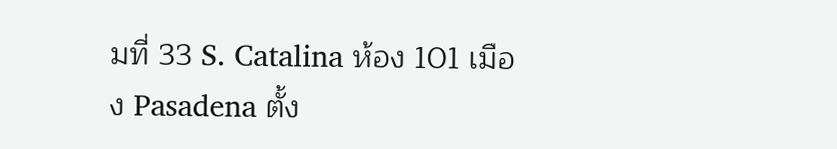มที่ 33 S. Catalina ห้อง 101 เมือง Pasadena ตั้ง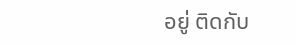อยู่ ติดกับ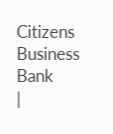Citizens Business Bank
|